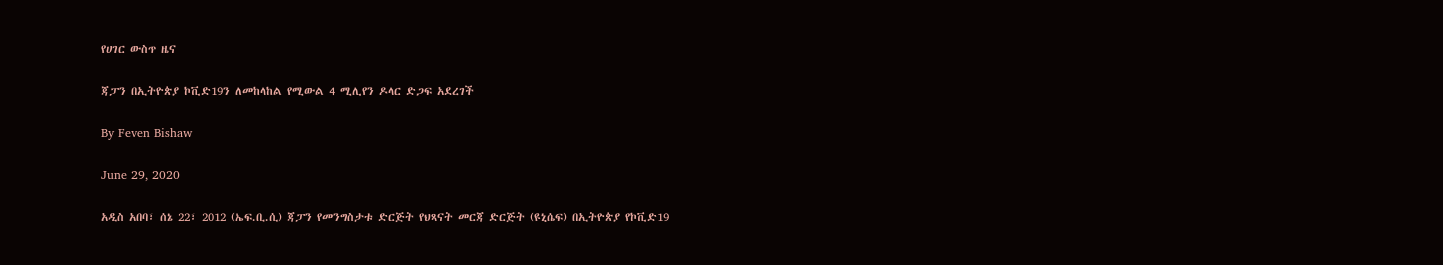የሀገር ውስጥ ዜና

ጃፓን በኢትዮጵያ ኮቪድ19ን ለመከላከል የሚውል 4 ሚሊየን ዶላር ድጋፍ አደረገች

By Feven Bishaw

June 29, 2020

አዲስ አበባ፣ ሰኔ 22፣ 2012 (ኤፍ.ቢ.ሲ) ጃፓን የመንግስታቱ ድርጅት የህጻናት መርጃ ድርጅት (ዩኒሴፍ) በኢትዮጵያ የኮቪድ19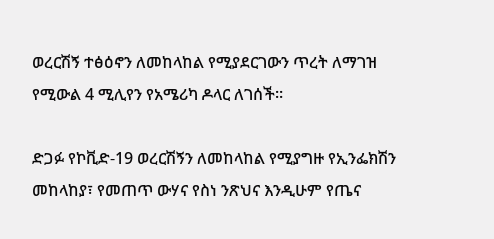ወረርሽኝ ተፅዕኖን ለመከላከል የሚያደርገውን ጥረት ለማገዝ የሚውል 4 ሚሊየን የአሜሪካ ዶላር ለገሰች።

ድጋፉ የኮቪድ-19 ወረርሽኝን ለመከላከል የሚያግዙ የኢንፌክሽን መከላከያ፣ የመጠጥ ውሃና የስነ ንጽህና እንዲሁም የጤና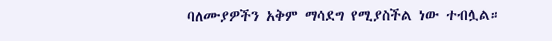ባለሙያዎችን አቅም ማሳደግ የሚያስችል ነው ተብሏል።